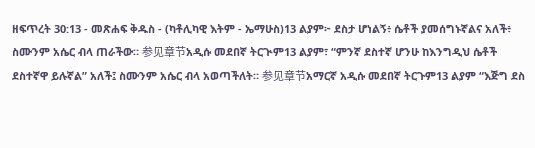ዘፍጥረት 30:13 - መጽሐፍ ቅዱስ - (ካቶሊካዊ እትም - ኤማሁስ)13 ልያም፦ ደስታ ሆነልኝ፥ ሴቶች ያመሰግኑኛልና አለች፥ ስሙንም አሴር ብላ ጠራችው። 参见章节አዲሱ መደበኛ ትርጒም13 ልያም፣ “ምንኛ ደስተኛ ሆንሁ ከእንግዲህ ሴቶች ደስተኛዋ ይሉኛል” አለች፤ ስሙንም አሴር ብላ አወጣችለት። 参见章节አማርኛ አዲሱ መደበኛ ትርጉም13 ልያም “እጅግ ደስ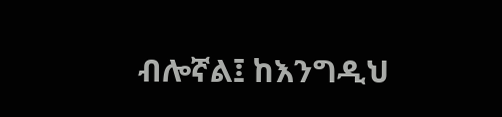ብሎኛል፤ ከእንግዲህ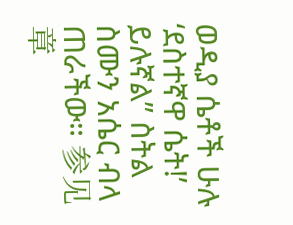ወዲያ ሴቶች ሁሉ ‘ደስተኛዋ ሴት!’ ይሉኛል” ስትል ስሙን አሴር ብላ ጠራችው። 参见章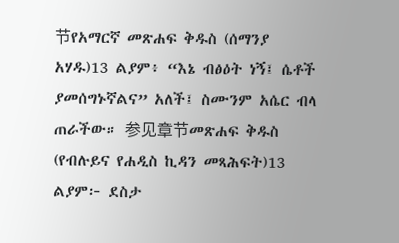节የአማርኛ መጽሐፍ ቅዱስ (ሰማንያ አሃዱ)13 ልያም፥ “እኔ ብፅዕት ነኝ፤ ሴቶች ያመሰግኑኛልና” አለች፤ ስሙንም አሴር ብላ ጠራችው። 参见章节መጽሐፍ ቅዱስ (የብሉይና የሐዲስ ኪዳን መጻሕፍት)13 ልያም፦ ደስታ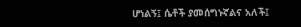ሆነልኝ፤ ሴቶች ያመሰግኑኛልና አለች፤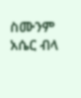ስሙንም አሴር ብላ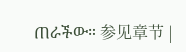ጠራችው። 参见章节 |